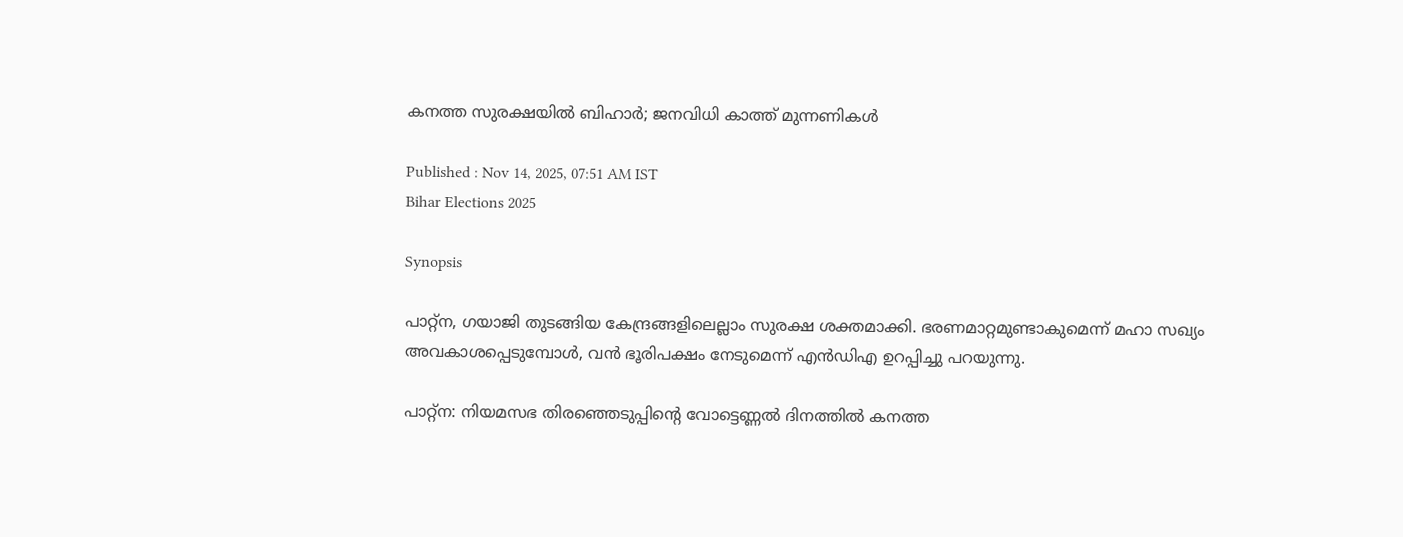കനത്ത സുരക്ഷയിൽ ബിഹാർ; ജനവിധി കാത്ത് മുന്നണികൾ

Published : Nov 14, 2025, 07:51 AM IST
Bihar Elections 2025

Synopsis

പാറ്റ്ന, ഗയാജി തുടങ്ങിയ കേന്ദ്രങ്ങളിലെല്ലാം സുരക്ഷ ശക്തമാക്കി. ഭരണമാറ്റമുണ്ടാകുമെന്ന് മഹാ സഖ്യം അവകാശപ്പെടുമ്പോൾ, വൻ ഭൂരിപക്ഷം നേടുമെന്ന് എൻഡിഎ ഉറപ്പിച്ചു പറയുന്നു.

പാറ്റ്ന: നിയമസഭ തിരഞ്ഞെടുപ്പിന്റെ വോട്ടെണ്ണൽ ദിനത്തിൽ കനത്ത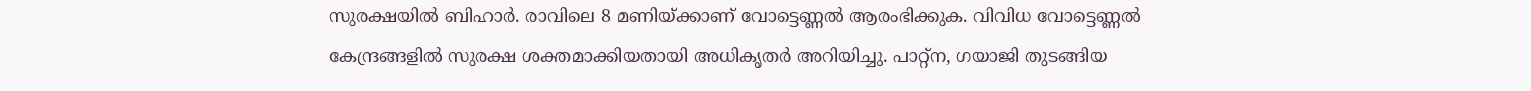സുരക്ഷയിൽ ബിഹാർ. രാവിലെ 8 മണിയ്ക്കാണ് വോട്ടെണ്ണൽ ആരംഭിക്കുക. വിവിധ വോട്ടെണ്ണൽ കേന്ദ്രങ്ങളിൽ സുരക്ഷ ശക്തമാക്കിയതായി അധികൃതർ അറിയിച്ചു. പാറ്റ്ന, ഗയാജി തുടങ്ങിയ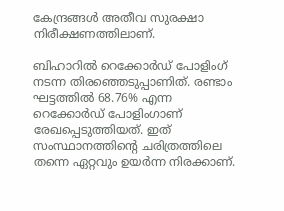കേന്ദ്രങ്ങൾ അതീവ സുരക്ഷാ നിരീക്ഷണത്തിലാണ്.

ബിഹാറിൽ റെക്കോർഡ് പോളിംഗ് നടന്ന തിരഞ്ഞെടുപ്പാണിത്. രണ്ടാം ഘട്ടത്തിൽ 68.76% എന്ന റെക്കോർഡ് പോളിംഗാണ് രേഖപ്പെടുത്തിയത്. ഇത് സംസ്ഥാനത്തിന്റെ ചരിത്രത്തിലെ തന്നെ ഏറ്റവും ഉയർന്ന നിരക്കാണ്.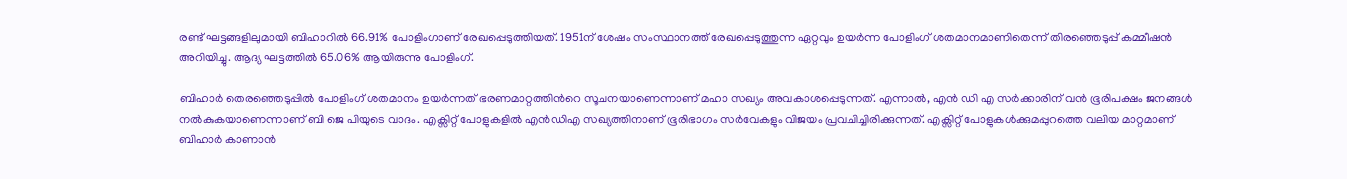രണ്ട് ഘട്ടങ്ങളിലുമായി ബിഹാറിൽ 66.91% പോളിംഗാണ് രേഖപ്പെടുത്തിയത്. 1951ന് ശേഷം സംസ്ഥാനത്ത് രേഖപ്പെടുത്തുന്ന ഏറ്റവും ഉയർന്ന പോളിംഗ് ശതമാനമാണിതെന്ന് തിരഞ്ഞെടുപ്പ് കമ്മീഷൻ അറിയിച്ചു. ആദ്യ ഘട്ടത്തിൽ 65.06% ആയിരുന്നു പോളിംഗ്.

ബിഹാർ തെരഞ്ഞെടുപ്പിൽ പോളിംഗ് ശതമാനം ഉയർന്നത് ഭരണമാറ്റത്തിന്‍റെ സൂചനയാണെന്നാണ് മഹാ സഖ്യം അവകാശപ്പെടുന്നത്. എന്നാൽ, എൻ ഡി എ സർക്കാരിന് വൻ ഭൂരിപക്ഷം ജനങ്ങൾ നൽകുകയാണെന്നാണ് ബി ജെ പിയുടെ വാദം. എക്സിറ്റ് പോളുകളിൽ എൻഡിഎ സഖ്യത്തിനാണ് ഭൂരിഭാഗം സർവേകളും വിജയം പ്രവചിച്ചിരിക്കുന്നത്. എക്സിറ്റ് പോളുകൾക്കുമപ്പുറത്തെ വലിയ മാറ്റമാണ് ബിഹാർ കാണാൻ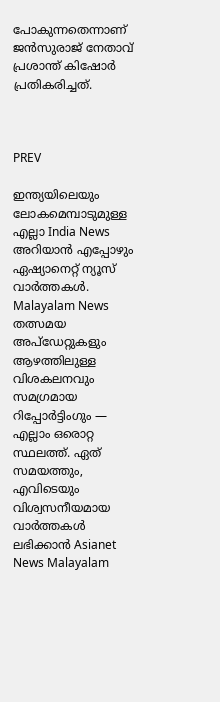പോകുന്നതെന്നാണ് ജൻസുരാജ് നേതാവ് പ്രശാന്ത് കിഷോർ പ്രതികരിച്ചത്.



PREV

ഇന്ത്യയിലെയും ലോകമെമ്പാടുമുള്ള എല്ലാ India News അറിയാൻ എപ്പോഴും ഏഷ്യാനെറ്റ് ന്യൂസ് വാർത്തകൾ. Malayalam News   തത്സമയ അപ്‌ഡേറ്റുകളും ആഴത്തിലുള്ള വിശകലനവും സമഗ്രമായ റിപ്പോർട്ടിംഗും — എല്ലാം ഒരൊറ്റ സ്ഥലത്ത്. ഏത് സമയത്തും, എവിടെയും വിശ്വസനീയമായ വാർത്തകൾ ലഭിക്കാൻ Asianet News Malayalam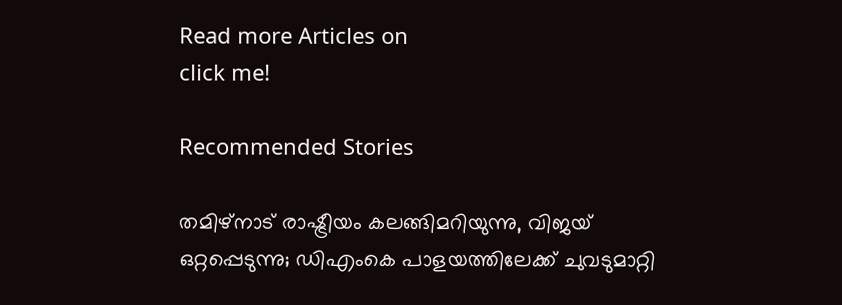Read more Articles on
click me!

Recommended Stories

തമിഴ്‌നാട് രാഷ്ട്രീയം കലങ്ങിമറിയുന്നു, വിജയ് ഒറ്റപ്പെടുന്നു; ഡിഎംകെ പാളയത്തിലേക്ക് ചുവടുമാറ്റി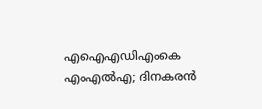എഐഎഡിഎംകെ എംഎൽഎ; ദിനകരൻ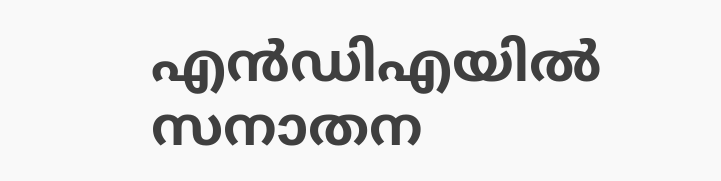എൻഡിഎയിൽ
സനാതന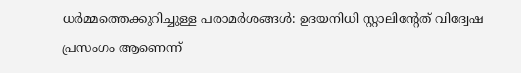ധർമ്മത്തെക്കുറിച്ചുള്ള പരാമർശങ്ങൾ: ഉദയനിധി സ്റ്റാലിന്‍റേത് വിദ്വേഷ പ്രസംഗം ആണെന്ന്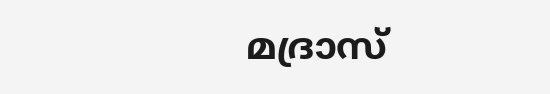മദ്രാസ്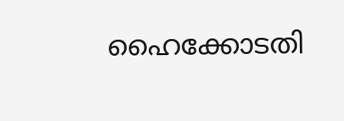ഹൈക്കോടതി